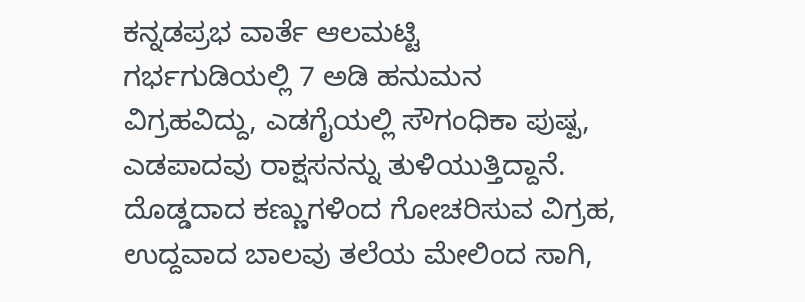ಕನ್ನಡಪ್ರಭ ವಾರ್ತೆ ಆಲಮಟ್ಟಿ
ಗರ್ಭಗುಡಿಯಲ್ಲಿ 7 ಅಡಿ ಹನುಮನ ವಿಗ್ರಹವಿದ್ದು, ಎಡಗೈಯಲ್ಲಿ ಸೌಗಂಧಿಕಾ ಪುಷ್ಪ, ಎಡಪಾದವು ರಾಕ್ಷಸನನ್ನು ತುಳಿಯುತ್ತಿದ್ದಾನೆ. ದೊಡ್ಡದಾದ ಕಣ್ಣುಗಳಿಂದ ಗೋಚರಿಸುವ ವಿಗ್ರಹ, ಉದ್ದವಾದ ಬಾಲವು ತಲೆಯ ಮೇಲಿಂದ ಸಾಗಿ,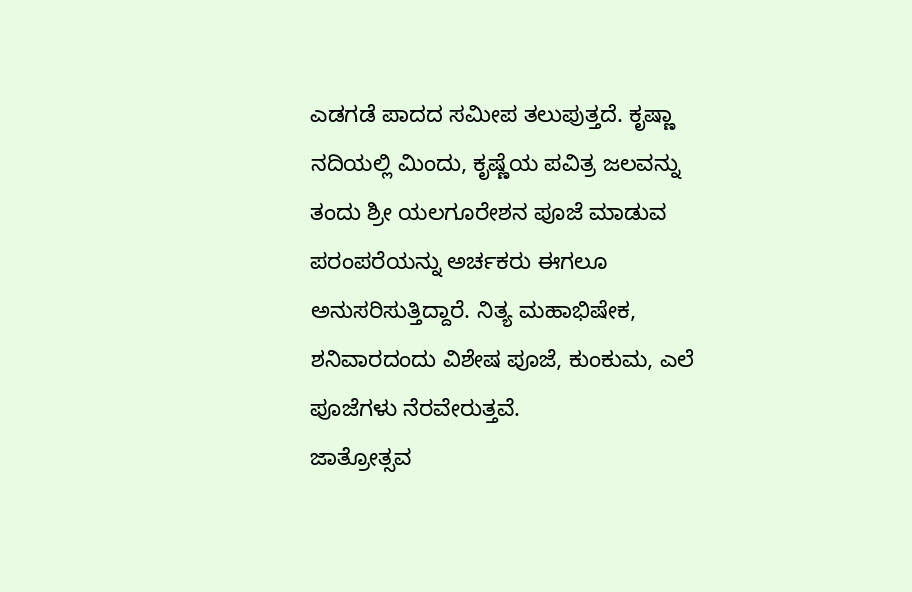ಎಡಗಡೆ ಪಾದದ ಸಮೀಪ ತಲುಪುತ್ತದೆ. ಕೃಷ್ಣಾ ನದಿಯಲ್ಲಿ ಮಿಂದು, ಕೃಷ್ಣೆಯ ಪವಿತ್ರ ಜಲವನ್ನು ತಂದು ಶ್ರೀ ಯಲಗೂರೇಶನ ಪೂಜೆ ಮಾಡುವ ಪರಂಪರೆಯನ್ನು ಅರ್ಚಕರು ಈಗಲೂ ಅನುಸರಿಸುತ್ತಿದ್ದಾರೆ. ನಿತ್ಯ ಮಹಾಭಿಷೇಕ, ಶನಿವಾರದಂದು ವಿಶೇಷ ಪೂಜೆ, ಕುಂಕುಮ, ಎಲೆ ಪೂಜೆಗಳು ನೆರವೇರುತ್ತವೆ.
ಜಾತ್ರೋತ್ಸವ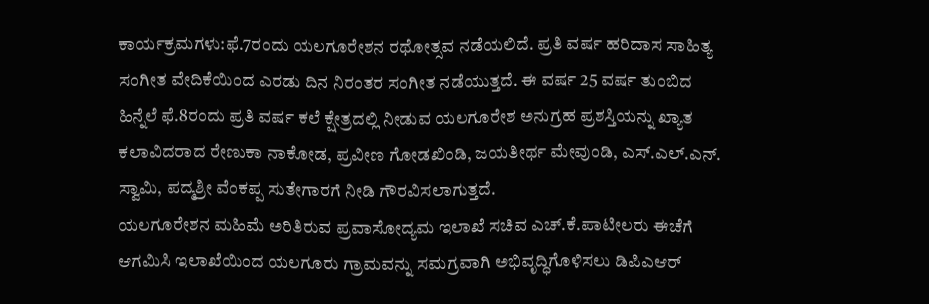ಕಾರ್ಯಕ್ರಮಗಳು:ಫೆ.7ರಂದು ಯಲಗೂರೇಶನ ರಥೋತ್ಸವ ನಡೆಯಲಿದೆ. ಪ್ರತಿ ವರ್ಷ ಹರಿದಾಸ ಸಾಹಿತ್ಯ ಸಂಗೀತ ವೇದಿಕೆಯಿಂದ ಎರಡು ದಿನ ನಿರಂತರ ಸಂಗೀತ ನಡೆಯುತ್ತದೆ. ಈ ವರ್ಷ 25 ವರ್ಷ ತುಂಬಿದ ಹಿನ್ನೆಲೆ ಫೆ.8ರಂದು ಪ್ರತಿ ವರ್ಷ ಕಲೆ ಕ್ಷೇತ್ರದಲ್ಲಿ ನೀಡುವ ಯಲಗೂರೇಶ ಅನುಗ್ರಹ ಪ್ರಶಸ್ತಿಯನ್ನು ಖ್ಯಾತ ಕಲಾವಿದರಾದ ರೇಣುಕಾ ನಾಕೋಡ, ಪ್ರವೀಣ ಗೋಡಖಿಂಡಿ, ಜಯತೀರ್ಥ ಮೇವುಂಡಿ, ಎಸ್.ಎಲ್.ಎನ್. ಸ್ವಾಮಿ, ಪದ್ಮಶ್ರೀ ವೆಂಕಪ್ಪ ಸುತೇಗಾರಗೆ ನೀಡಿ ಗೌರವಿಸಲಾಗುತ್ತದೆ.
ಯಲಗೂರೇಶನ ಮಹಿಮೆ ಅರಿತಿರುವ ಪ್ರವಾಸೋದ್ಯಮ ಇಲಾಖೆ ಸಚಿವ ಎಚ್.ಕೆ.ಪಾಟೀಲರು ಈಚೆಗೆ ಆಗಮಿಸಿ ಇಲಾಖೆಯಿಂದ ಯಲಗೂರು ಗ್ರಾಮವನ್ನು ಸಮಗ್ರವಾಗಿ ಅಭಿವೃದ್ಧಿಗೊಳಿಸಲು ಡಿಪಿಎಆರ್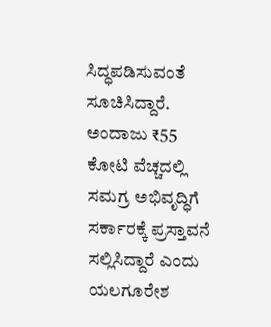ಸಿದ್ಧಪಡಿಸುವಂತೆ ಸೂಚಿಸಿದ್ದಾರೆ. ಅಂದಾಜು ₹55 ಕೋಟಿ ವೆಚ್ಚದಲ್ಲಿ ಸಮಗ್ರ ಅಭಿವೃದ್ಧಿಗೆ ಸರ್ಕಾರಕ್ಕೆ ಪ್ರಸ್ತಾವನೆ ಸಲ್ಲಿಸಿದ್ದಾರೆ ಎಂದು ಯಲಗೂರೇಶ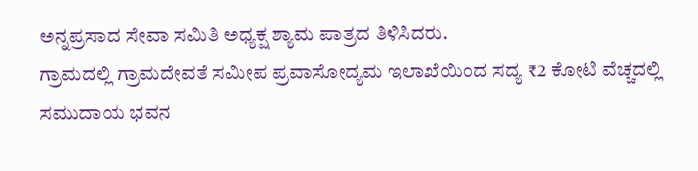ಅನ್ನಪ್ರಸಾದ ಸೇವಾ ಸಮಿತಿ ಅಧ್ಯಕ್ಷ ಶ್ಯಾಮ ಪಾತ್ರದ ತಿಳಿಸಿದರು.
ಗ್ರಾಮದಲ್ಲಿ ಗ್ರಾಮದೇವತೆ ಸಮೀಪ ಪ್ರವಾಸೋದ್ಯಮ ಇಲಾಖೆಯಿಂದ ಸದ್ಯ ₹2 ಕೋಟಿ ವೆಚ್ಚದಲ್ಲಿ ಸಮುದಾಯ ಭವನ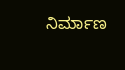ನಿರ್ಮಾಣ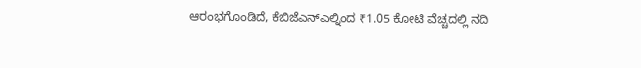ಆರಂಭಗೊಂಡಿದೆ, ಕೆಬಿಜೆಎನ್ಎಲ್ನಿಂದ ₹1.05 ಕೋಟಿ ವೆಚ್ಚದಲ್ಲಿ ನದಿ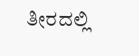ತೀರದಲ್ಲಿ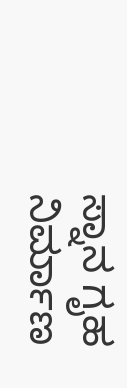ಸ್ನಾನ ಗೃಹ ನಿರ್ಮಾಣ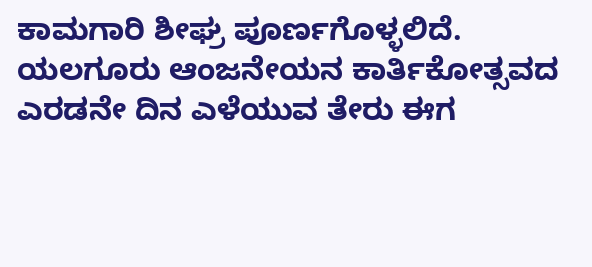ಕಾಮಗಾರಿ ಶೀಘ್ರ ಪೂರ್ಣಗೊಳ್ಳಲಿದೆ. ಯಲಗೂರು ಆಂಜನೇಯನ ಕಾರ್ತಿಕೋತ್ಸವದ ಎರಡನೇ ದಿನ ಎಳೆಯುವ ತೇರು ಈಗ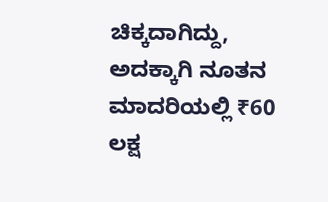ಚಿಕ್ಕದಾಗಿದ್ದು, ಅದಕ್ಕಾಗಿ ನೂತನ ಮಾದರಿಯಲ್ಲಿ ₹60 ಲಕ್ಷ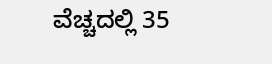ವೆಚ್ಚದಲ್ಲಿ 35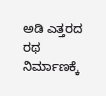ಅಡಿ ಎತ್ತರದ ರಥ ನಿರ್ಮಾಣಕ್ಕೆ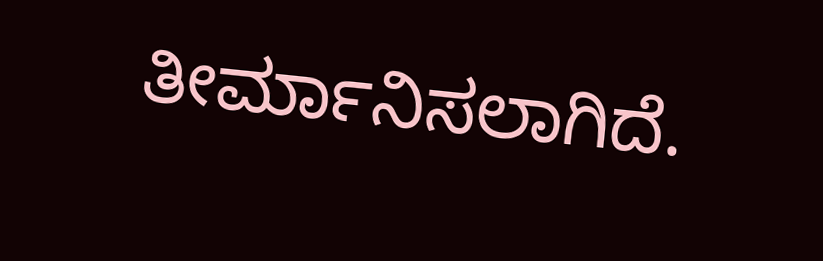ತೀರ್ಮಾನಿಸಲಾಗಿದೆ.